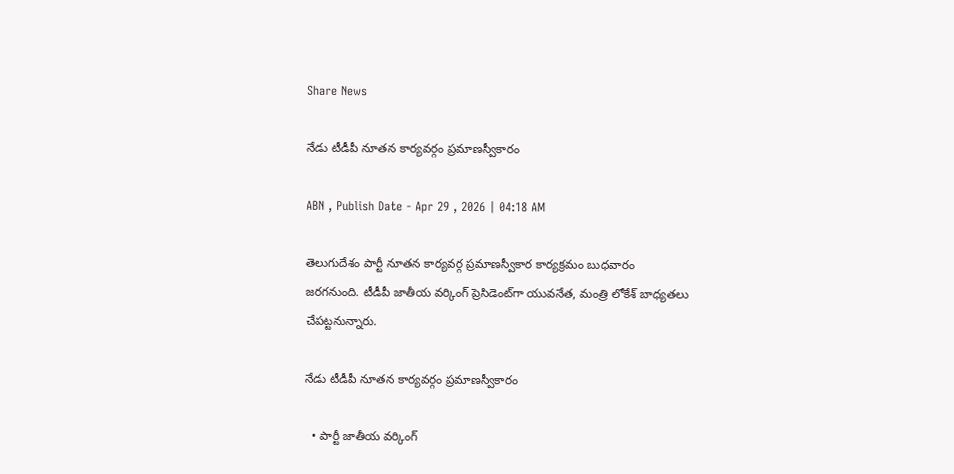Share News

నేడు టీడీపీ నూతన కార్యవర్గం ప్రమాణస్వీకారం

ABN , Publish Date - Apr 29 , 2026 | 04:18 AM

తెలుగుదేశం పార్టీ నూతన కార్యవర్గ ప్రమాణస్వీకార కార్యక్రమం బుధవారం జరగనుంది. టీడీపీ జాతీయ వర్కింగ్‌ ప్రెసిడెంట్‌గా యువనేత, మంత్రి లోకేశ్‌ బాధ్యతలు చేపట్టనున్నారు.

నేడు టీడీపీ నూతన కార్యవర్గం ప్రమాణస్వీకారం

  • పార్టీ జాతీయ వర్కింగ్‌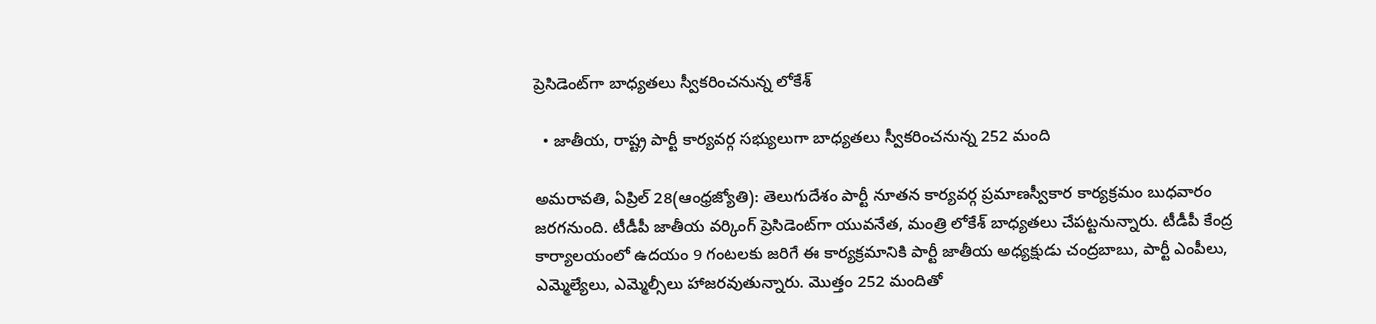ప్రెసిడెంట్‌గా బాధ్యతలు స్వీకరించనున్న లోకేశ్‌

  • జాతీయ, రాష్ట్ర పార్టీ కార్యవర్గ సభ్యులుగా బాధ్యతలు స్వీకరించనున్న 252 మంది

అమరావతి, ఏప్రిల్‌ 28(ఆంధ్రజ్యోతి): తెలుగుదేశం పార్టీ నూతన కార్యవర్గ ప్రమాణస్వీకార కార్యక్రమం బుధవారం జరగనుంది. టీడీపీ జాతీయ వర్కింగ్‌ ప్రెసిడెంట్‌గా యువనేత, మంత్రి లోకేశ్‌ బాధ్యతలు చేపట్టనున్నారు. టీడీపీ కేంద్ర కార్యాలయంలో ఉదయం 9 గంటలకు జరిగే ఈ కార్యక్రమానికి పార్టీ జాతీయ అధ్యక్షుడు చంద్రబాబు, పార్టీ ఎంపీలు, ఎమ్మెల్యేలు, ఎమ్మెల్సీలు హాజరవుతున్నారు. మొత్తం 252 మందితో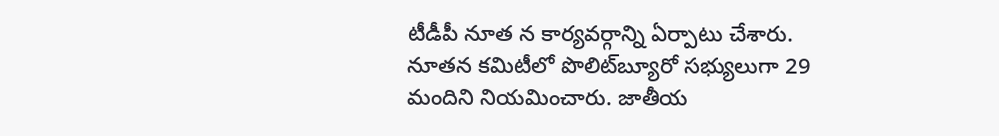టీడీపీ నూత న కార్యవర్గాన్ని ఏర్పాటు చేశారు. నూతన కమిటీలో పొలిట్‌బ్యూరో సభ్యులుగా 29 మందిని నియమించారు. జాతీయ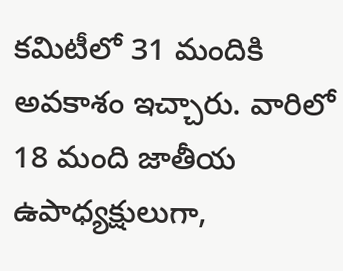కమిటీలో 31 మందికి అవకాశం ఇచ్చారు. వారిలో 18 మంది జాతీయ ఉపాధ్యక్షులుగా,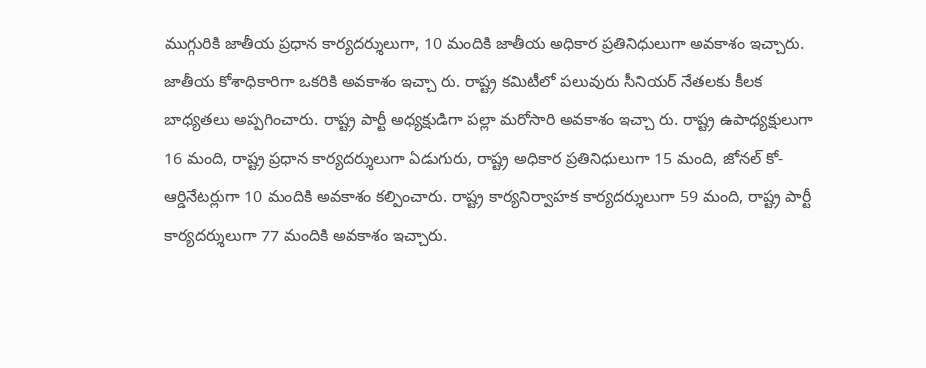ముగ్గురికి జాతీయ ప్రధాన కార్యదర్శులుగా, 10 మందికి జాతీయ అధికార ప్రతినిధులుగా అవకాశం ఇచ్చారు. జాతీయ కోశాధికారిగా ఒకరికి అవకాశం ఇచ్చా రు. రాష్ట్ర కమిటీలో పలువురు సీనియర్‌ నేతలకు కీలక బాధ్యతలు అప్పగించారు. రాష్ట్ర పార్టీ అధ్యక్షుడిగా పల్లా మరోసారి అవకాశం ఇచ్చా రు. రాష్ట్ర ఉపాధ్యక్షులుగా 16 మంది, రాష్ట్ర ప్రధాన కార్యదర్శులుగా ఏడుగురు, రాష్ట్ర అధికార ప్రతినిధులుగా 15 మంది, జోనల్‌ కో-ఆర్డినేటర్లుగా 10 మందికి అవకాశం కల్పించారు. రాష్ట్ర కార్యనిర్వాహక కార్యదర్శులుగా 59 మంది, రాష్ట్ర పార్టీ కార్యదర్శులుగా 77 మందికి అవకాశం ఇచ్చారు.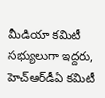మీడియా కమిటీ సభ్యులుగా ఇద్దరు, హెచ్‌ఆర్‌డీఏ కమిటీ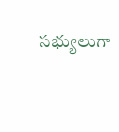సభ్యులుగా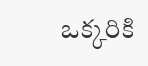ఒక్కరికి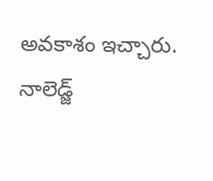అవకాశం ఇచ్చారు. నాలెడ్జ్‌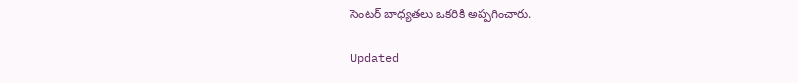సెంటర్‌ బాధ్యతలు ఒకరికి అప్పగించారు.

Updated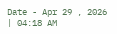Date - Apr 29 , 2026 | 04:18 AM